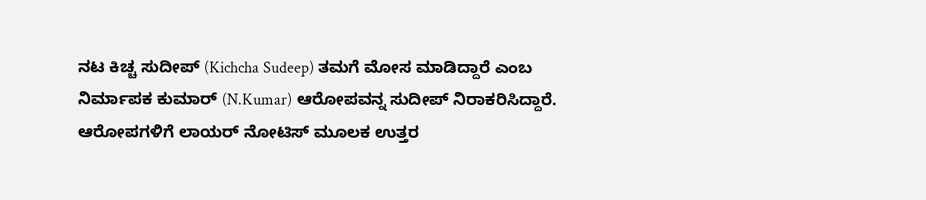ನಟ ಕಿಚ್ಚ ಸುದೀಪ್ (Kichcha Sudeep) ತಮಗೆ ಮೋಸ ಮಾಡಿದ್ದಾರೆ ಎಂಬ ನಿರ್ಮಾಪಕ ಕುಮಾರ್ (N.Kumar) ಆರೋಪವನ್ನ ಸುದೀಪ್ ನಿರಾಕರಿಸಿದ್ದಾರೆ. ಆರೋಪಗಳಿಗೆ ಲಾಯರ್ ನೋಟಿಸ್ ಮೂಲಕ ಉತ್ತರ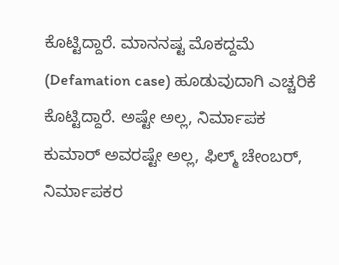ಕೊಟ್ಟಿದ್ದಾರೆ. ಮಾನನಷ್ಟ ಮೊಕದ್ದಮೆ (Defamation case) ಹೂಡುವುದಾಗಿ ಎಚ್ಚರಿಕೆ ಕೊಟ್ಟಿದ್ದಾರೆ. ಅಷ್ಟೇ ಅಲ್ಲ, ನಿರ್ಮಾಪಕ ಕುಮಾರ್ ಅವರಷ್ಟೇ ಅಲ್ಲ, ಫಿಲ್ಮ್ ಚೇಂಬರ್, ನಿರ್ಮಾಪಕರ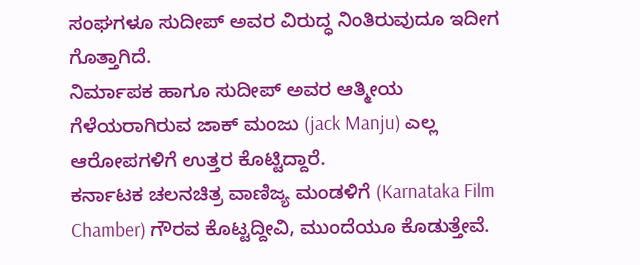ಸಂಘಗಳೂ ಸುದೀಪ್ ಅವರ ವಿರುದ್ಧ ನಿಂತಿರುವುದೂ ಇದೀಗ ಗೊತ್ತಾಗಿದೆ.
ನಿರ್ಮಾಪಕ ಹಾಗೂ ಸುದೀಪ್ ಅವರ ಆತ್ಮೀಯ ಗೆಳೆಯರಾಗಿರುವ ಜಾಕ್ ಮಂಜು (jack Manju) ಎಲ್ಲ ಆರೋಪಗಳಿಗೆ ಉತ್ತರ ಕೊಟ್ಟಿದ್ದಾರೆ.
ಕರ್ನಾಟಕ ಚಲನಚಿತ್ರ ವಾಣಿಜ್ಯ ಮಂಡಳಿಗೆ (Karnataka Film Chamber) ಗೌರವ ಕೊಟ್ಟದ್ದೀವಿ, ಮುಂದೆಯೂ ಕೊಡುತ್ತೇವೆ.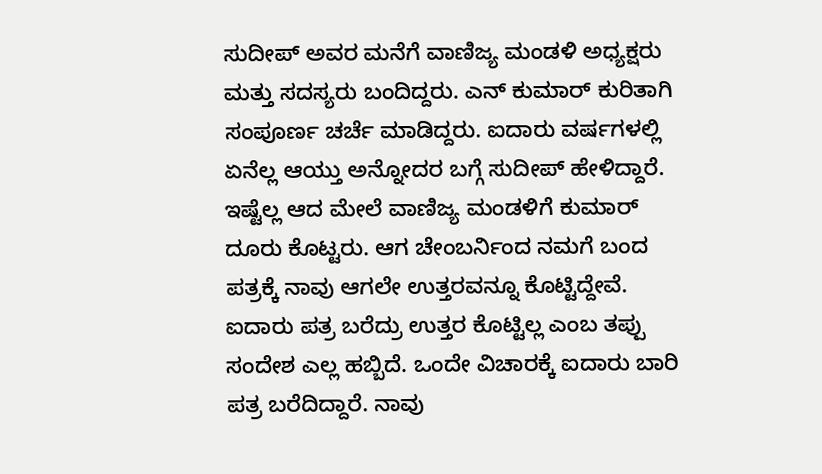ಸುದೀಪ್ ಅವರ ಮನೆಗೆ ವಾಣಿಜ್ಯ ಮಂಡಳಿ ಅಧ್ಯಕ್ಷರು ಮತ್ತು ಸದಸ್ಯರು ಬಂದಿದ್ದರು. ಎನ್ ಕುಮಾರ್ ಕುರಿತಾಗಿ ಸಂಪೂರ್ಣ ಚರ್ಚೆ ಮಾಡಿದ್ದರು. ಐದಾರು ವರ್ಷಗಳಲ್ಲಿ ಏನೆಲ್ಲ ಆಯ್ತು ಅನ್ನೋದರ ಬಗ್ಗೆ ಸುದೀಪ್ ಹೇಳಿದ್ದಾರೆ. ಇಷ್ಟೆಲ್ಲ ಆದ ಮೇಲೆ ವಾಣಿಜ್ಯ ಮಂಡಳಿಗೆ ಕುಮಾರ್ ದೂರು ಕೊಟ್ಟರು. ಆಗ ಚೇಂಬರ್ನಿಂದ ನಮಗೆ ಬಂದ ಪತ್ರಕ್ಕೆ ನಾವು ಆಗಲೇ ಉತ್ತರವನ್ನೂ ಕೊಟ್ಟಿದ್ದೇವೆ. ಐದಾರು ಪತ್ರ ಬರೆದ್ರು ಉತ್ತರ ಕೊಟ್ಟಿಲ್ಲ ಎಂಬ ತಪ್ಪು ಸಂದೇಶ ಎಲ್ಲ ಹಬ್ಬಿದೆ. ಒಂದೇ ವಿಚಾರಕ್ಕೆ ಐದಾರು ಬಾರಿ ಪತ್ರ ಬರೆದಿದ್ದಾರೆ. ನಾವು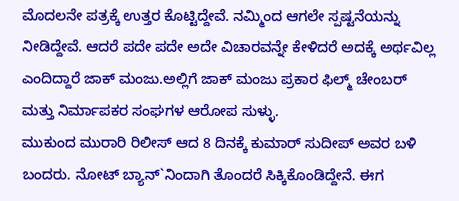ಮೊದಲನೇ ಪತ್ರಕ್ಕೆ ಉತ್ತರ ಕೊಟ್ಟಿದ್ದೇವೆ. ನಮ್ಮಿಂದ ಆಗಲೇ ಸ್ಪಷ್ಟನೆಯನ್ನು ನೀಡಿದ್ದೇವೆ. ಆದರೆ ಪದೇ ಪದೇ ಅದೇ ವಿಚಾರವನ್ನೇ ಕೇಳಿದರೆ ಅದಕ್ಕೆ ಅರ್ಥವಿಲ್ಲ ಎಂದಿದ್ದಾರೆ ಜಾಕ್ ಮಂಜು.ಅಲ್ಲಿಗೆ ಜಾಕ್ ಮಂಜು ಪ್ರಕಾರ ಫಿಲ್ಮ್ ಚೇಂಬರ್ ಮತ್ತು ನಿರ್ಮಾಪಕರ ಸಂಘಗಳ ಆರೋಪ ಸುಳ್ಳು.
ಮುಕುಂದ ಮುರಾರಿ ರಿಲೀಸ್ ಆದ 8 ದಿನಕ್ಕೆ ಕುಮಾರ್ ಸುದೀಪ್ ಅವರ ಬಳಿ ಬಂದರು. ನೋಟ್ ಬ್ಯಾನ್`ನಿಂದಾಗಿ ತೊಂದರೆ ಸಿಕ್ಕಿಕೊಂಡಿದ್ದೇನೆ. ಈಗ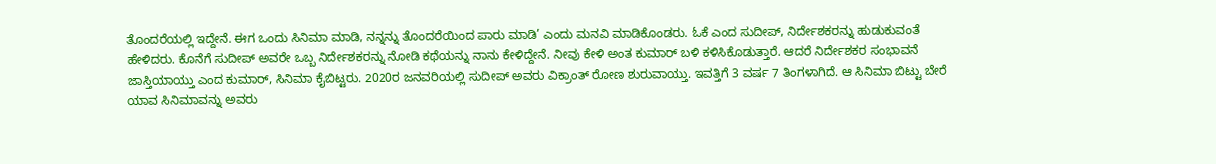ತೊಂದರೆಯಲ್ಲಿ ಇದ್ದೇನೆ. ಈಗ ಒಂದು ಸಿನಿಮಾ ಮಾಡಿ, ನನ್ನನ್ನು ತೊಂದರೆಯಿಂದ ಪಾರು ಮಾಡಿ’ ಎಂದು ಮನವಿ ಮಾಡಿಕೊಂಡರು. ಓಕೆ ಎಂದ ಸುದೀಪ್, ನಿರ್ದೇಶಕರನ್ನು ಹುಡುಕುವಂತೆ ಹೇಳಿದರು. ಕೊನೆಗೆ ಸುದೀಪ್ ಅವರೇ ಒಬ್ಬ ನಿರ್ದೇಶಕರನ್ನು ನೋಡಿ ಕಥೆಯನ್ನು ನಾನು ಕೇಳಿದ್ದೇನೆ. ನೀವು ಕೇಳಿ ಅಂತ ಕುಮಾರ್ ಬಳಿ ಕಳಿಸಿಕೊಡುತ್ತಾರೆ. ಆದರೆ ನಿರ್ದೇಶಕರ ಸಂಭಾವನೆ ಜಾಸ್ತಿಯಾಯ್ತು ಎಂದ ಕುಮಾರ್, ಸಿನಿಮಾ ಕೈಬಿಟ್ಟರು. 2020ರ ಜನವರಿಯಲ್ಲಿ ಸುದೀಪ್ ಅವರು ವಿಕ್ರಾಂತ್ ರೋಣ ಶುರುವಾಯ್ತು. ಇವತ್ತಿಗೆ 3 ವರ್ಷ 7 ತಿಂಗಳಾಗಿದೆ. ಆ ಸಿನಿಮಾ ಬಿಟ್ಟು ಬೇರೆ ಯಾವ ಸಿನಿಮಾವನ್ನು ಅವರು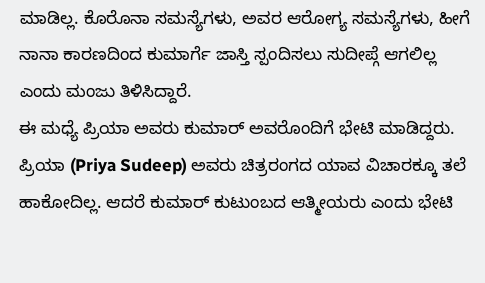ಮಾಡಿಲ್ಲ. ಕೊರೊನಾ ಸಮಸ್ಯೆಗಳು, ಅವರ ಆರೋಗ್ಯ ಸಮಸ್ಯೆಗಳು, ಹೀಗೆ ನಾನಾ ಕಾರಣದಿಂದ ಕುಮಾರ್ಗೆ ಜಾಸ್ತಿ ಸ್ಪಂದಿಸಲು ಸುದೀಪ್ಗೆ ಆಗಲಿಲ್ಲ ಎಂದು ಮಂಜು ತಿಳಿಸಿದ್ದಾರೆ.
ಈ ಮಧ್ಯೆ ಪ್ರಿಯಾ ಅವರು ಕುಮಾರ್ ಅವರೊಂದಿಗೆ ಭೇಟಿ ಮಾಡಿದ್ದರು. ಪ್ರಿಯಾ (Priya Sudeep) ಅವರು ಚಿತ್ರರಂಗದ ಯಾವ ವಿಚಾರಕ್ಕೂ ತಲೆ ಹಾಕೋದಿಲ್ಲ. ಆದರೆ ಕುಮಾರ್ ಕುಟುಂಬದ ಆತ್ಮೀಯರು ಎಂದು ಭೇಟಿ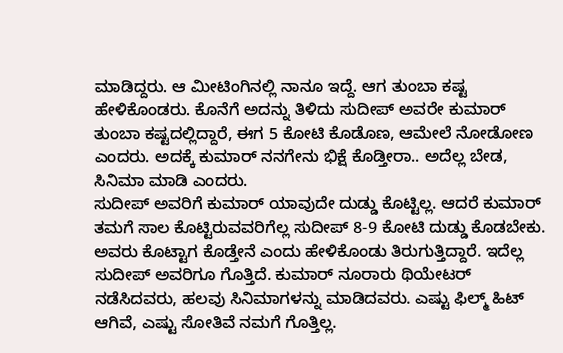ಮಾಡಿದ್ದರು. ಆ ಮೀಟಿಂಗಿನಲ್ಲಿ ನಾನೂ ಇದ್ದೆ. ಆಗ ತುಂಬಾ ಕಷ್ಟ ಹೇಳಿಕೊಂಡರು. ಕೊನೆಗೆ ಅದನ್ನು ತಿಳಿದು ಸುದೀಪ್ ಅವರೇ ಕುಮಾರ್ ತುಂಬಾ ಕಷ್ಟದಲ್ಲಿದ್ದಾರೆ, ಈಗ 5 ಕೋಟಿ ಕೊಡೊಣ, ಆಮೇಲೆ ನೋಡೋಣ ಎಂದರು. ಅದಕ್ಕೆ ಕುಮಾರ್ ನನಗೇನು ಭಿಕ್ಷೆ ಕೊಡ್ತೀರಾ.. ಅದೆಲ್ಲ ಬೇಡ, ಸಿನಿಮಾ ಮಾಡಿ ಎಂದರು.
ಸುದೀಪ್ ಅವರಿಗೆ ಕುಮಾರ್ ಯಾವುದೇ ದುಡ್ಡು ಕೊಟ್ಟಿಲ್ಲ. ಆದರೆ ಕುಮಾರ್ ತಮಗೆ ಸಾಲ ಕೊಟ್ಟಿರುವವರಿಗೆಲ್ಲ ಸುದೀಪ್ 8-9 ಕೋಟಿ ದುಡ್ಡು ಕೊಡಬೇಕು. ಅವರು ಕೊಟ್ಟಾಗ ಕೊಡ್ತೇನೆ ಎಂದು ಹೇಳಿಕೊಂಡು ತಿರುಗುತ್ತಿದ್ದಾರೆ. ಇದೆಲ್ಲ ಸುದೀಪ್ ಅವರಿಗೂ ಗೊತ್ತಿದೆ. ಕುಮಾರ್ ನೂರಾರು ಥಿಯೇಟರ್ ನಡೆಸಿದವರು, ಹಲವು ಸಿನಿಮಾಗಳನ್ನು ಮಾಡಿದವರು. ಎಷ್ಟು ಫಿಲ್ಮ್ ಹಿಟ್ ಆಗಿವೆ, ಎಷ್ಟು ಸೋತಿವೆ ನಮಗೆ ಗೊತ್ತಿಲ್ಲ.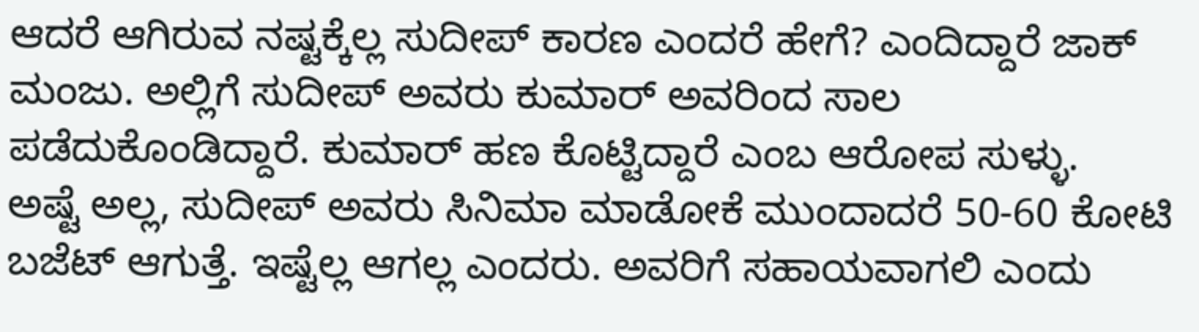ಆದರೆ ಆಗಿರುವ ನಷ್ಟಕ್ಕೆಲ್ಲ ಸುದೀಪ್ ಕಾರಣ ಎಂದರೆ ಹೇಗೆ? ಎಂದಿದ್ದಾರೆ ಜಾಕ್ ಮಂಜು. ಅಲ್ಲಿಗೆ ಸುದೀಪ್ ಅವರು ಕುಮಾರ್ ಅವರಿಂದ ಸಾಲ ಪಡೆದುಕೊಂಡಿದ್ದಾರೆ. ಕುಮಾರ್ ಹಣ ಕೊಟ್ಟಿದ್ದಾರೆ ಎಂಬ ಆರೋಪ ಸುಳ್ಳು.
ಅಷ್ಟೆ ಅಲ್ಲ, ಸುದೀಪ್ ಅವರು ಸಿನಿಮಾ ಮಾಡೋಕೆ ಮುಂದಾದರೆ 50-60 ಕೋಟಿ ಬಜೆಟ್ ಆಗುತ್ತೆ. ಇಷ್ಟೆಲ್ಲ ಆಗಲ್ಲ ಎಂದರು. ಅವರಿಗೆ ಸಹಾಯವಾಗಲಿ ಎಂದು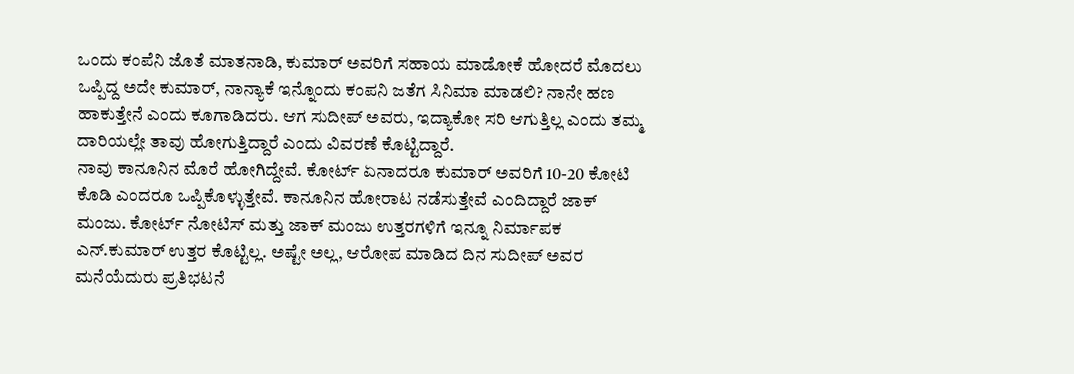ಒಂದು ಕಂಪೆನಿ ಜೊತೆ ಮಾತನಾಡಿ, ಕುಮಾರ್ ಅವರಿಗೆ ಸಹಾಯ ಮಾಡೋಕೆ ಹೋದರೆ ಮೊದಲು ಒಪ್ಪಿದ್ದ ಅದೇ ಕುಮಾರ್, ನಾನ್ಯಾಕೆ ಇನ್ನೊಂದು ಕಂಪನಿ ಜತೆಗ ಸಿನಿಮಾ ಮಾಡಲಿ? ನಾನೇ ಹಣ ಹಾಕುತ್ತೇನೆ ಎಂದು ಕೂಗಾಡಿದರು. ಆಗ ಸುದೀಪ್ ಅವರು, ಇದ್ಯಾಕೋ ಸರಿ ಆಗುತ್ತಿಲ್ಲ ಎಂದು ತಮ್ಮ ದಾರಿಯಲ್ಲೇ ತಾವು ಹೋಗುತ್ತಿದ್ದಾರೆ ಎಂದು ವಿವರಣೆ ಕೊಟ್ಟಿದ್ದಾರೆ.
ನಾವು ಕಾನೂನಿನ ಮೊರೆ ಹೋಗಿದ್ದೇವೆ. ಕೋರ್ಟ್ ಏನಾದರೂ ಕುಮಾರ್ ಅವರಿಗೆ 10-20 ಕೋಟಿ ಕೊಡಿ ಎಂದರೂ ಒಪ್ಪಿಕೊಳ್ಳುತ್ತೇವೆ. ಕಾನೂನಿನ ಹೋರಾಟ ನಡೆಸುತ್ತೇವೆ ಎಂದಿದ್ದಾರೆ ಜಾಕ್ ಮಂಜು. ಕೋರ್ಟ್ ನೋಟಿಸ್ ಮತ್ತು ಜಾಕ್ ಮಂಜು ಉತ್ತರಗಳಿಗೆ ಇನ್ನೂ ನಿರ್ಮಾಪಕ ಎನ್.ಕುಮಾರ್ ಉತ್ತರ ಕೊಟ್ಟಿಲ್ಲ. ಅಷ್ಟೇ ಅಲ್ಲ, ಆರೋಪ ಮಾಡಿದ ದಿನ ಸುದೀಪ್ ಅವರ ಮನೆಯೆದುರು ಪ್ರತಿಭಟನೆ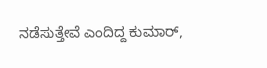ನಡೆಸುತ್ತೇವೆ ಎಂದಿದ್ದ ಕುಮಾರ್,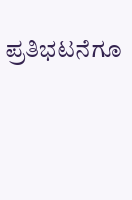ಪ್ರತಿಭಟನೆಗೂ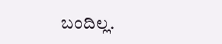ಬಂದಿಲ್ಲ.